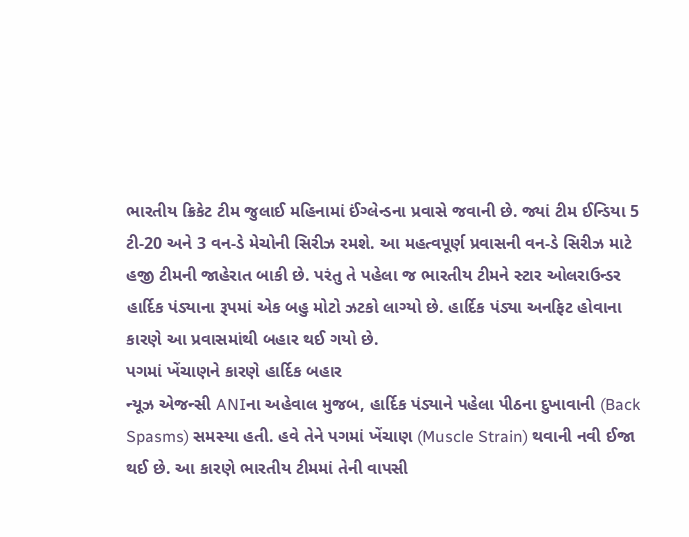ભારતીય ક્રિકેટ ટીમ જુલાઈ મહિનામાં ઈંગ્લેન્ડના પ્રવાસે જવાની છે. જ્યાં ટીમ ઈન્ડિયા 5 ટી-20 અને 3 વન-ડે મેચોની સિરીઝ રમશે. આ મહત્વપૂર્ણ પ્રવાસની વન-ડે સિરીઝ માટે હજી ટીમની જાહેરાત બાકી છે. પરંતુ તે પહેલા જ ભારતીય ટીમને સ્ટાર ઓલરાઉન્ડર હાર્દિક પંડ્યાના રૂપમાં એક બહુ મોટો ઝટકો લાગ્યો છે. હાર્દિક પંડ્યા અનફિટ હોવાના કારણે આ પ્રવાસમાંથી બહાર થઈ ગયો છે.
પગમાં ખેંચાણને કારણે હાર્દિક બહાર
ન્યૂઝ એજન્સી ANIના અહેવાલ મુજબ, હાર્દિક પંડ્યાને પહેલા પીઠના દુખાવાની (Back Spasms) સમસ્યા હતી. હવે તેને પગમાં ખેંચાણ (Muscle Strain) થવાની નવી ઈજા થઈ છે. આ કારણે ભારતીય ટીમમાં તેની વાપસી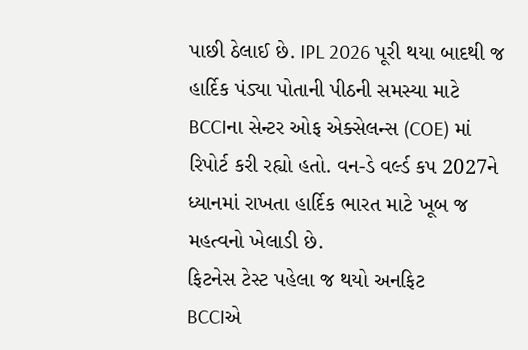પાછી ઠેલાઈ છે. IPL 2026 પૂરી થયા બાદથી જ હાર્દિક પંડ્યા પોતાની પીઠની સમસ્યા માટે BCCIના સેન્ટર ઓફ એક્સેલન્સ (COE) માં રિપોર્ટ કરી રહ્યો હતો. વન-ડે વર્લ્ડ કપ 2027ને ધ્યાનમાં રાખતા હાર્દિક ભારત માટે ખૂબ જ મહત્વનો ખેલાડી છે.
ફિટનેસ ટેસ્ટ પહેલા જ થયો અનફિટ
BCCIએ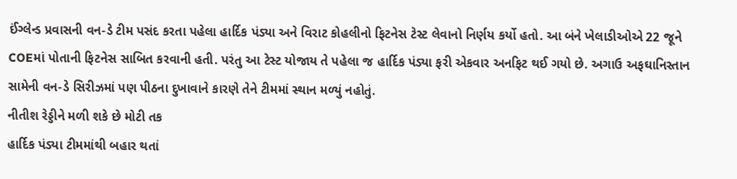ઈંગ્લેન્ડ પ્રવાસની વન-ડે ટીમ પસંદ કરતા પહેલા હાર્દિક પંડ્યા અને વિરાટ કોહલીનો ફિટનેસ ટેસ્ટ લેવાનો નિર્ણય કર્યો હતો. આ બંને ખેલાડીઓએ 22 જૂને COEમાં પોતાની ફિટનેસ સાબિત કરવાની હતી. પરંતુ આ ટેસ્ટ યોજાય તે પહેલા જ હાર્દિક પંડ્યા ફરી એકવાર અનફિટ થઈ ગયો છે. અગાઉ અફઘાનિસ્તાન સામેની વન-ડે સિરીઝમાં પણ પીઠના દુખાવાને કારણે તેને ટીમમાં સ્થાન મળ્યું નહોતું.
નીતીશ રેડ્ડીને મળી શકે છે મોટી તક
હાર્દિક પંડ્યા ટીમમાંથી બહાર થતાં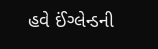હવે ઈંગ્લેન્ડની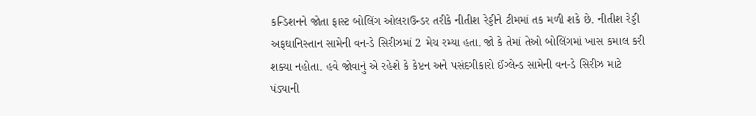કન્ડિશનને જોતા ફાસ્ટ બોલિંગ ઓલરાઉન્ડર તરીકે નીતીશ રેડ્ડીને ટીમમાં તક મળી શકે છે. નીતીશ રેડ્ડી અફઘાનિસ્તાન સામેની વન-ડે સિરીઝમાં 2 મેચ રમ્યા હતા. જો કે તેમાં તેઓ બોલિંગમાં ખાસ કમાલ કરી શક્યા નહોતા. હવે જોવાનું એ રહેશે કે કેપ્ટન અને પસંદગીકારો ઈંગ્લેન્ડ સામેની વન-ડે સિરીઝ માટે પંડ્યાની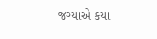જગ્યાએ કયા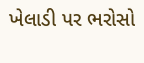ખેલાડી પર ભરોસો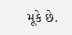મૂકે છે.